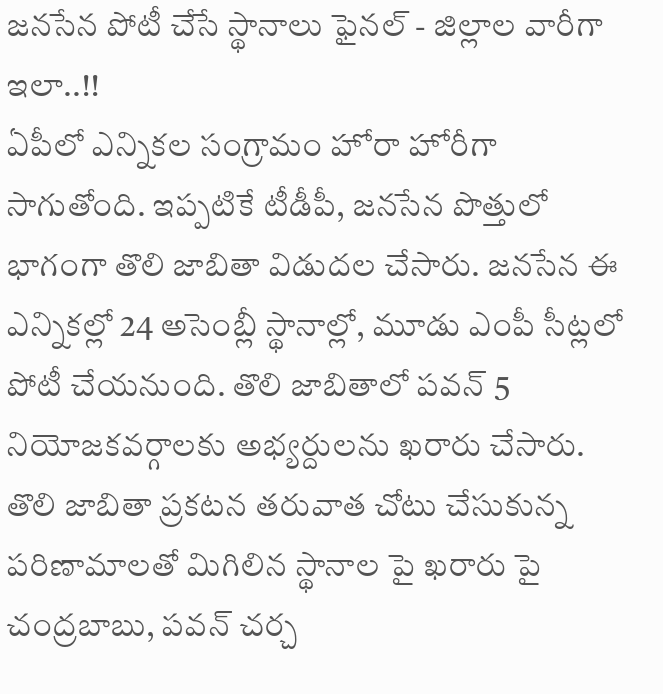జనసేన పోటీ చేసే స్థానాలు ఫైనల్ - జిల్లాల వారీగా ఇలా..!!
ఏపీలో ఎన్నికల సంగ్రామం హోరా హోరీగా సాగుతోంది. ఇప్పటికే టీడీపీ, జనసేన పొత్తులో భాగంగా తొలి జాబితా విడుదల చేసారు. జనసేన ఈ ఎన్నికల్లో 24 అసెంబ్లీ స్థానాల్లో, మూడు ఎంపీ సీట్లలో పోటీ చేయనుంది. తొలి జాబితాలో పవన్ 5 నియోజకవర్గాలకు అభ్యర్దులను ఖరారు చేసారు. తొలి జాబితా ప్రకటన తరువాత చోటు చేసుకున్న పరిణామాలతో మిగిలిన స్థానాల పై ఖరారు పై చంద్రబాబు, పవన్ చర్చ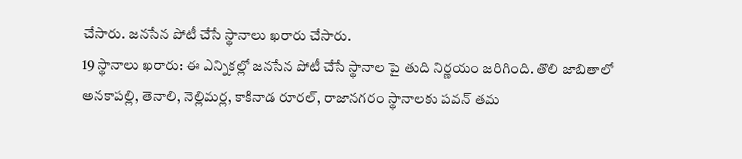చేసారు. జనసేన పోటీ చేసే స్థానాలు ఖరారు చేసారు.
19 స్థానాలు ఖరారు: ఈ ఎన్నికల్లో జనసేన పోటీ చేసే స్థానాల పై తుది నిర్ణయం జరిగింది. తొలి జాబితాలో అనకాపల్లి, తెనాలి, నెల్లిమర్ల, కాకినాడ రూరల్, రాజానగరం స్థానాలకు పవన్ తమ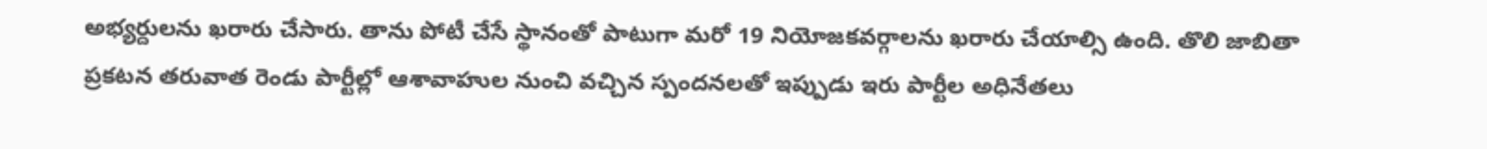అభ్యర్దులను ఖరారు చేసారు. తాను పోటీ చేసే స్థానంతో పాటుగా మరో 19 నియోజకవర్గాలను ఖరారు చేయాల్సి ఉంది. తొలి జాబితా ప్రకటన తరువాత రెండు పార్టీల్లో ఆశావాహుల నుంచి వచ్చిన స్పందనలతో ఇప్పుడు ఇరు పార్టీల అధినేతలు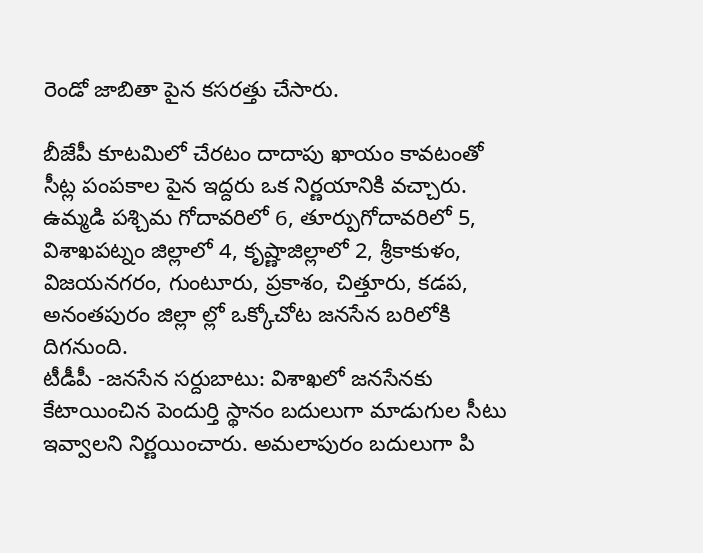రెండో జాబితా పైన కసరత్తు చేసారు.

బీజేపీ కూటమిలో చేరటం దాదాపు ఖాయం కావటంతో సీట్ల పంపకాల పైన ఇద్దరు ఒక నిర్ణయానికి వచ్చారు. ఉమ్మడి పశ్చిమ గోదావరిలో 6, తూర్పుగోదావరిలో 5, విశాఖపట్నం జిల్లాలో 4, కృష్ణాజిల్లాలో 2, శ్రీకాకుళం, విజయనగరం, గుంటూరు, ప్రకాశం, చిత్తూరు, కడప, అనంతపురం జిల్లా ల్లో ఒక్కోచోట జనసేన బరిలోకి దిగనుంది.
టీడీపీ -జనసేన సర్దుబాటు: విశాఖలో జనసేనకు కేటాయించిన పెందుర్తి స్థానం బదులుగా మాడుగుల సీటు ఇవ్వాలని నిర్ణయించారు. అమలాపురం బదులుగా పి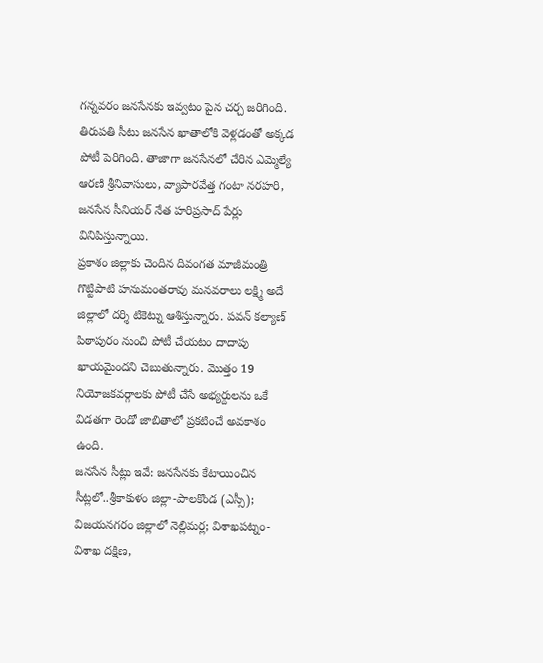గన్నవరం జనసేనకు ఇవ్వటం పైన చర్చ జరిగింది. తిరుపతి సీటు జనసేన ఖాతాలోకి వెళ్లడంతో అక్కడ పోటీ పెరిగింది. తాజాగా జనసేనలో చేరిన ఎమ్మెల్యే ఆరణి శ్రీనివాసులు, వ్యాపారవేత్త గంటా నరహరి, జనసేన సీనియర్ నేత హరిప్రసాద్ పేర్లు వినిపిస్తున్నాయి.
ప్రకాశం జిల్లాకు చెందిన దివంగత మాజీమంత్రి గొట్టిపాటి హనుమంతరావు మనవరాలు లక్ష్మి అదే జిల్లాలో దర్శి టికెట్ను ఆశిస్తున్నారు. పవన్ కల్యాణ్ పిఠాపురం నుంచి పోటీ చేయటం దాదాపు ఖాయమైందని చెబుతున్నారు. మొత్తం 19 నియోజకవర్గాలకు పోటీ చేసే అభ్యర్దులను ఒకే విడతగా రెండో జాబితాలో ప్రకటించే అవకాశం ఉంది.
జనసేన సీట్లు ఇవే: జనసేనకు కేటాయించిన సీట్లలో..శ్రీకాకుళం జిల్లా-పాలకొండ (ఎస్సీ); విజయనగరం జిల్లాలో నెల్లిమర్ల; విశాఖపట్నం-విశాఖ దక్షిణ,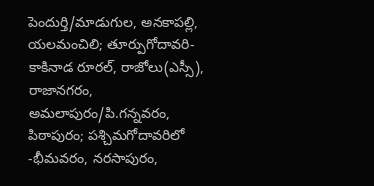పెందుర్తి/మాడుగుల, అనకాపల్లి, యలమంచిలి; తూర్పుగోదావరి-కాకినాడ రూరల్, రాజోలు(ఎస్సీ), రాజానగరం, అమలాపురం/పి.గన్నవరం, పిఠాపురం; పశ్చిమగోదావరిలో -భీమవరం, నరసాపురం,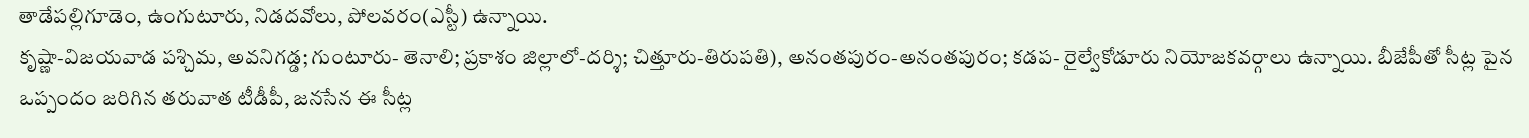తాడేపల్లిగూడెం, ఉంగుటూరు, నిడదవోలు, పోలవరం(ఎస్టీ) ఉన్నాయి.
కృష్ణా-విజయవాడ పశ్చిమ, అవనిగడ్డ; గుంటూరు- తెనాలి; ప్రకాశం జిల్లాలో-దర్శి; చిత్తూరు-తిరుపతి), అనంతపురం-అనంతపురం; కడప- రైల్వేకోడూరు నియోజకవర్గాలు ఉన్నాయి. బీజేపీతో సీట్ల పైన ఒప్పందం జరిగిన తరువాత టీడీపీ, జనసేన ఈ సీట్ల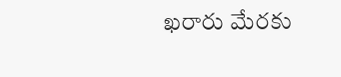ఖరారు మేరకు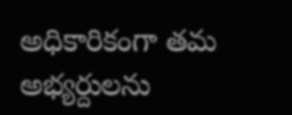అధికారికంగా తమ అభ్యర్దులను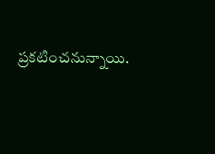ప్రకటించనున్నాయి.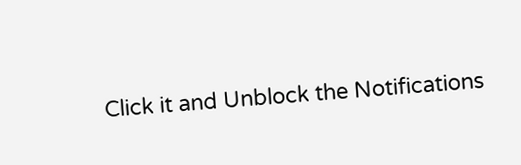Click it and Unblock the Notifications